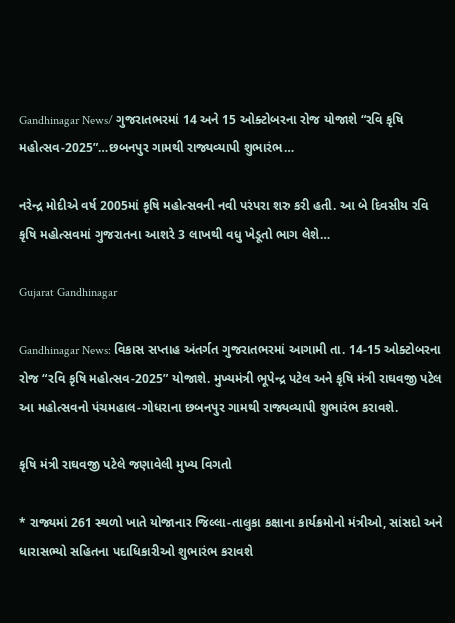Gandhinagar News/ ગુજરાતભરમાં 14 અને 15 ઓક્ટોબરના રોજ યોજાશે “રવિ કૃષિ મહોત્સવ-2025”…છબનપુર ગામથી રાજ્યવ્યાપી શુભારંભ…

નરેન્દ્ર મોદીએ વર્ષ 2005માં કૃષિ મહોત્સવની નવી પરંપરા શરુ કરી હતી. આ બે દિવસીય રવિ કૃષિ મહોત્સવમાં ગુજરાતના આશરે 3 લાખથી વધુ ખેડૂતો ભાગ લેશે…

Gujarat Gandhinagar

Gandhinagar News: વિકાસ સપ્તાહ અંતર્ગત ગુજરાતભરમાં આગામી તા. 14-15 ઓક્ટોબરના રોજ “રવિ કૃષિ મહોત્સવ-2025” યોજાશે. મુખ્યમંત્રી ભૂપેન્દ્ર પટેલ અને કૃષિ મંત્રી રાઘવજી પટેલ આ મહોત્સવનો પંચમહાલ-ગોધરાના છબનપુર ગામથી રાજ્યવ્યાપી શુભારંભ કરાવશે.

કૃષિ મંત્રી રાઘવજી પટેલે જણાવેલી મુખ્ય વિગતો

* રાજ્યમાં 261 સ્થળો ખાતે યોજાનાર જિલ્લા-તાલુકા કક્ષાના કાર્યક્રમોનો મંત્રીઓ, સાંસદો અને ધારાસભ્યો સહિતના પદાધિકારીઓ શુભારંભ કરાવશે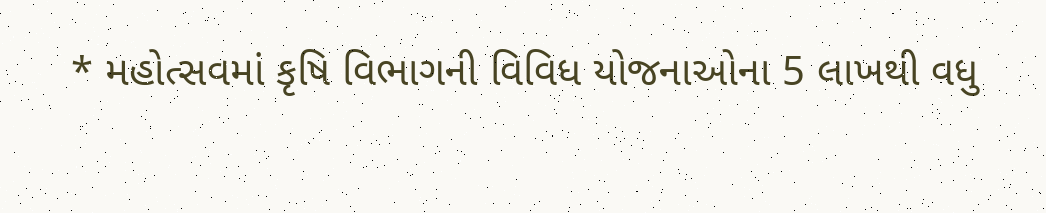* મહોત્સવમાં કૃષિ વિભાગની વિવિધ યોજનાઓના 5 લાખથી વધુ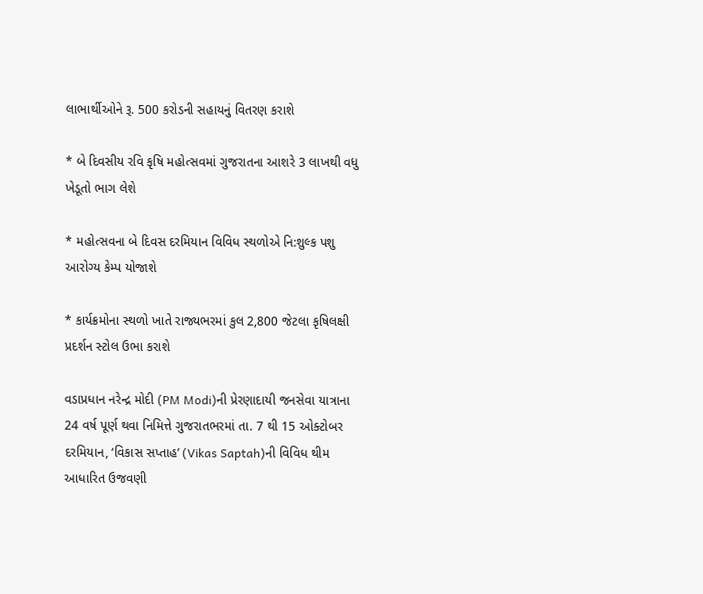લાભાર્થીઓને રૂ. 500 કરોડની સહાયનું વિતરણ કરાશે

* બે દિવસીય રવિ કૃષિ મહોત્સવમાં ગુજરાતના આશરે 3 લાખથી વધુ ખેડૂતો ભાગ લેશે

* મહોત્સવના બે દિવસ દરમિયાન વિવિધ સ્થળોએ નિ:શુલ્ક પશુ આરોગ્ય કેમ્પ યોજાશે

* કાર્યક્રમોના સ્થળો ખાતે રાજ્યભરમાં કુલ 2,800 જેટલા કૃષિલક્ષી પ્રદર્શન સ્ટોલ ઉભા કરાશે

વડાપ્રધાન નરેન્દ્ર મોદી (PM Modi)ની પ્રેરણાદાયી જનસેવા યાત્રાના 24 વર્ષ પૂર્ણ થવા નિમિત્તે ગુજરાતભરમાં તા. 7 થી 15 ઓક્ટોબર દરમિયાન, ‘વિકાસ સપ્તાહ’ (Vikas Saptah)ની વિવિધ થીમ આધારિત ઉજવણી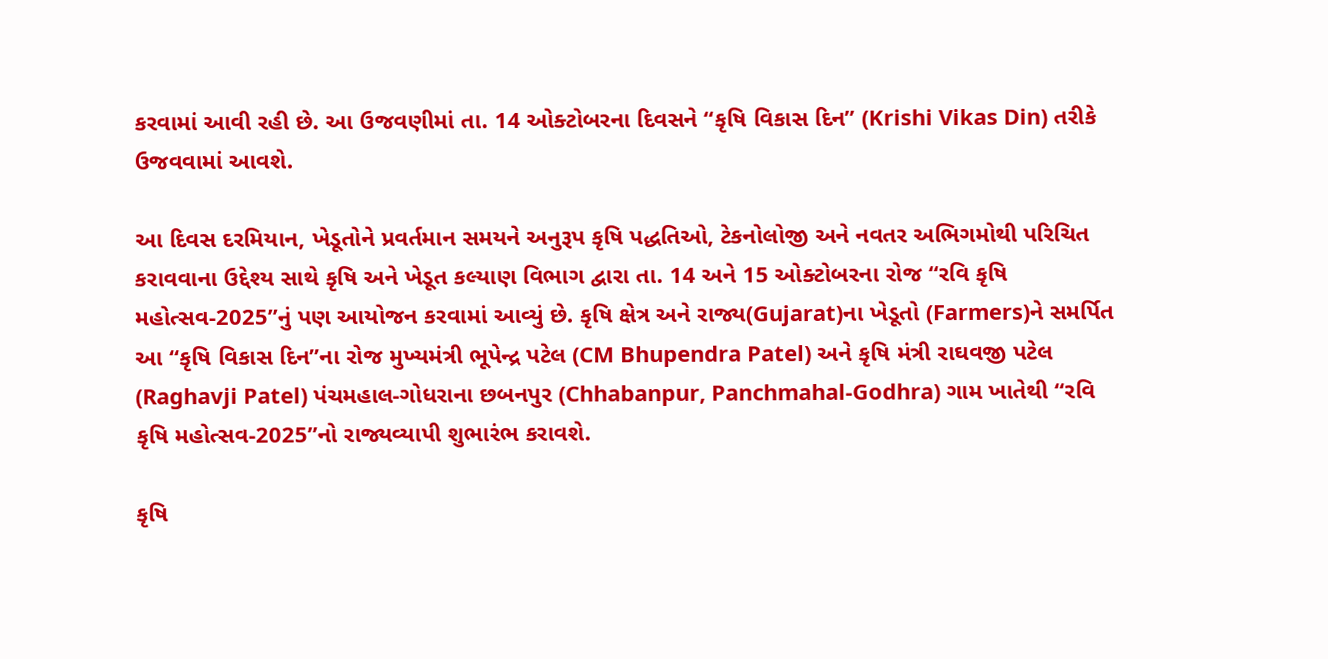કરવામાં આવી રહી છે. આ ઉજવણીમાં તા. 14 ઓક્ટોબરના દિવસને “કૃષિ વિકાસ દિન” (Krishi Vikas Din) તરીકે ઉજવવામાં આવશે.

આ દિવસ દરમિયાન, ખેડૂતોને પ્રવર્તમાન સમયને અનુરૂપ કૃષિ પદ્ધતિઓ, ટેકનોલોજી અને નવતર અભિગમોથી પરિચિત કરાવવાના ઉદ્દેશ્ય સાથે કૃષિ અને ખેડૂત કલ્યાણ વિભાગ દ્વારા તા. 14 અને 15 ઓક્ટોબરના રોજ “રવિ કૃષિ મહોત્સવ-2025”નું પણ આયોજન કરવામાં આવ્યું છે. કૃષિ ક્ષેત્ર અને રાજ્ય(Gujarat)ના ખેડૂતો (Farmers)ને સમર્પિત આ “કૃષિ વિકાસ દિન”ના રોજ મુખ્યમંત્રી ભૂપેન્દ્ર પટેલ (CM Bhupendra Patel) અને કૃષિ મંત્રી રાઘવજી પટેલ (Raghavji Patel) પંચમહાલ-ગોધરાના છબનપુર (Chhabanpur, Panchmahal-Godhra) ગામ ખાતેથી “રવિ કૃષિ મહોત્સવ-2025”નો રાજ્યવ્યાપી શુભારંભ કરાવશે.

કૃષિ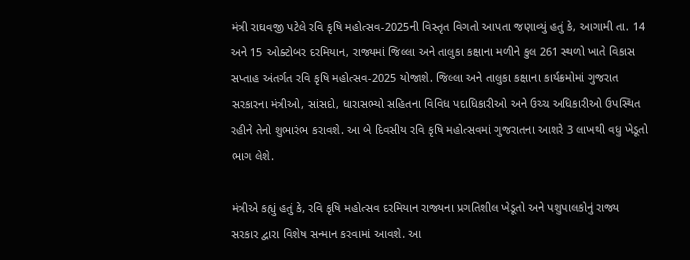મંત્રી રાઘવજી પટેલે રવિ કૃષિ મહોત્સવ-2025ની વિસ્તૃત વિગતો આપતા જણાવ્યું હતું કે, આગામી તા. 14 અને 15 ઓક્ટોબર દરમિયાન, રાજ્યમાં જિલ્લા અને તાલુકા કક્ષાના મળીને કુલ 261 સ્થળો ખાતે વિકાસ સપ્તાહ અંતર્ગત રવિ કૃષિ મહોત્સવ-2025 યોજાશે. જિલ્લા અને તાલુકા કક્ષાના કાર્યક્રમોમાં ગુજરાત સરકારના મંત્રીઓ, સાંસદો, ધારાસભ્યો સહિતના વિવિધ પદાધિકારીઓ અને ઉચ્ચ અધિકારીઓ ઉપસ્થિત રહીને તેનો શુભારંભ કરાવશે. આ બે દિવસીય રવિ કૃષિ મહોત્સવમાં ગુજરાતના આશરે 3 લાખથી વધુ ખેડૂતો ભાગ લેશે.

મંત્રીએ કહ્યું હતું કે, રવિ કૃષિ મહોત્સવ દરમિયાન રાજ્યના પ્રગતિશીલ ખેડૂતો અને પશુપાલકોનું રાજ્ય સરકાર દ્વારા વિશેષ સન્માન કરવામાં આવશે. આ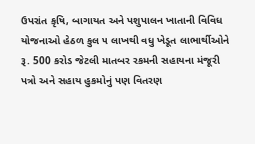ઉપરાંત કૃષિ, બાગાયત અને પશુપાલન ખાતાની વિવિધ યોજનાઓ હેઠળ કુલ ૫ લાખથી વધુ ખેડૂત લાભાર્થીઓને રૂ. 500 કરોડ જેટલી માતબર રકમની સહાયના મંજૂરી પત્રો અને સહાય હુકમોનું પણ વિતરણ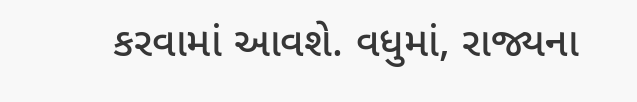કરવામાં આવશે. વધુમાં, રાજ્યના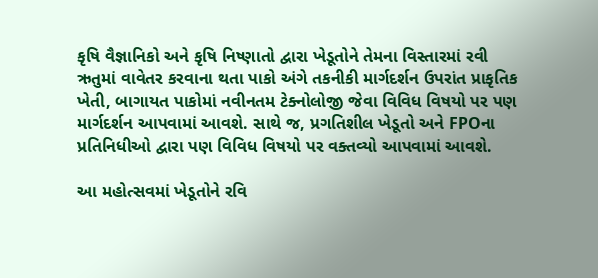કૃષિ વૈજ્ઞાનિકો અને કૃષિ નિષ્ણાતો દ્વારા ખેડૂતોને તેમના વિસ્તારમાં રવી ઋતુમાં વાવેતર કરવાના થતા પાકો અંગે તકનીકી માર્ગદર્શન ઉપરાંત પ્રાકૃતિક ખેતી, બાગાયત પાકોમાં નવીનતમ ટેક્નોલોજી જેવા વિવિધ વિષયો પર પણ માર્ગદર્શન આપવામાં આવશે. સાથે જ, પ્રગતિશીલ ખેડૂતો અને FPOના પ્રતિનિધીઓ દ્વારા પણ વિવિધ વિષયો પર વક્તવ્યો આપવામાં આવશે.

આ મહોત્સવમાં ખેડૂતોને રવિ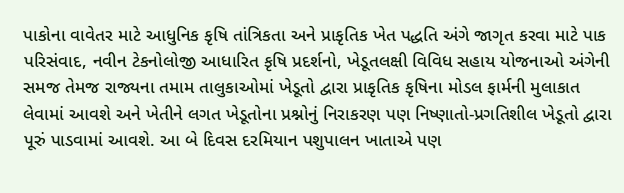પાકોના વાવેતર માટે આધુનિક કૃષિ તાંત્રિકતા અને પ્રાકૃતિક ખેત પદ્ધતિ અંગે જાગૃત કરવા માટે પાક પરિસંવાદ, નવીન ટેકનોલોજી આધારિત કૃષિ પ્રદર્શનો, ખેડૂતલક્ષી વિવિધ સહાય યોજનાઓ અંગેની સમજ તેમજ રાજ્યના તમામ તાલુકાઓમાં ખેડૂતો દ્વારા પ્રાકૃતિક કૃષિના મોડલ ફાર્મની મુલાકાત લેવામાં આવશે અને ખેતીને લગત ખેડૂતોના પ્રશ્નોનું નિરાકરણ પણ નિષ્ણાતો-પ્રગતિશીલ ખેડૂતો દ્વારા પૂરું પાડવામાં આવશે. આ બે દિવસ દરમિયાન પશુપાલન ખાતાએ પણ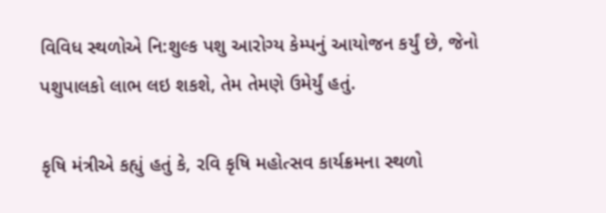વિવિધ સ્થળોએ નિ:શુલ્ક પશુ આરોગ્ય કેમ્પનું આયોજન કર્યું છે, જેનો પશુપાલકો લાભ લઇ શકશે, તેમ તેમણે ઉમેર્યું હતું.

કૃષિ મંત્રીએ કહ્યું હતું કે, રવિ કૃષિ મહોત્સવ કાર્યક્રમના સ્થળો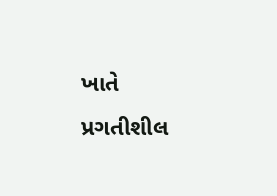ખાતે પ્રગતીશીલ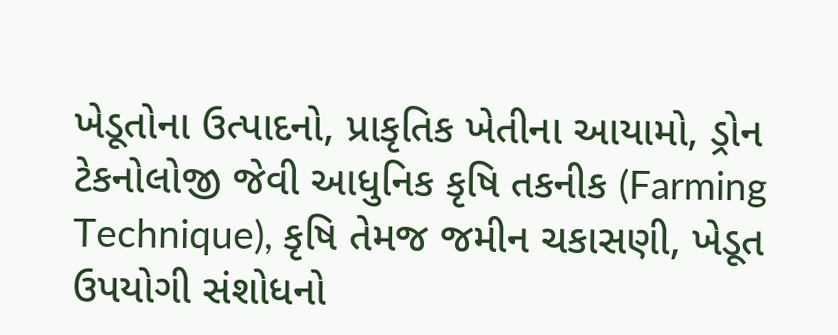ખેડૂતોના ઉત્પાદનો, પ્રાકૃતિક ખેતીના આયામો, ડ્રોન ટેકનોલોજી જેવી આધુનિક કૃષિ તકનીક (Farming Technique), કૃષિ તેમજ જમીન ચકાસણી, ખેડૂત ઉપયોગી સંશોધનો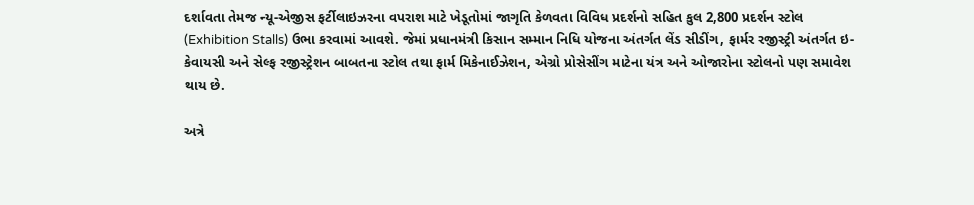દર્શાવતા તેમજ ન્યૂ-એજીસ ફર્ટીલાઇઝરના વપરાશ માટે ખેડૂતોમાં જાગૃતિ કેળવતા વિવિધ પ્રદર્શનો સહિત કુલ 2,800 પ્રદર્શન સ્ટોલ (Exhibition Stalls) ઉભા કરવામાં આવશે. જેમાં પ્રધાનમંત્રી કિસાન સમ્માન નિધિ યોજના અંતર્ગત લેંડ સીડીંગ, ફાર્મર રજીસ્ટ્રી અંતર્ગત ઇ-કેવાયસી અને સેલ્ફ રજીસ્ટ્રેશન બાબતના સ્ટોલ તથા ફાર્મ મિકેનાઈઝેશન, એગ્રો પ્રોસેસીંગ માટેના યંત્ર અને ઓજારોના સ્ટોલનો પણ સમાવેશ થાય છે.

અત્રે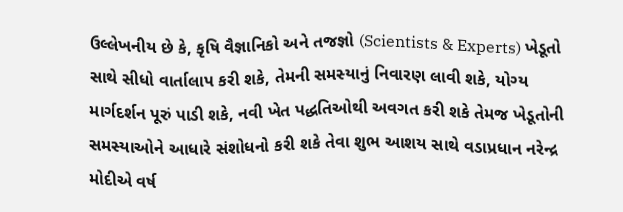ઉલ્લેખનીય છે કે, કૃષિ વૈજ્ઞાનિકો અને તજજ્ઞો (Scientists & Experts) ખેડૂતો સાથે સીધો વાર્તાલાપ કરી શકે, તેમની સમસ્યાનું નિવારણ લાવી શકે, યોગ્ય માર્ગદર્શન પૂરું પાડી શકે, નવી ખેત પદ્ધતિઓથી અવગત કરી શકે તેમજ ખેડૂતોની સમસ્યાઓને આધારે સંશોધનો કરી શકે તેવા શુભ આશય સાથે વડાપ્રધાન નરેન્દ્ર મોદીએ વર્ષ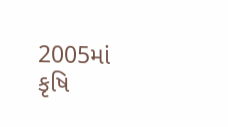2005માં કૃષિ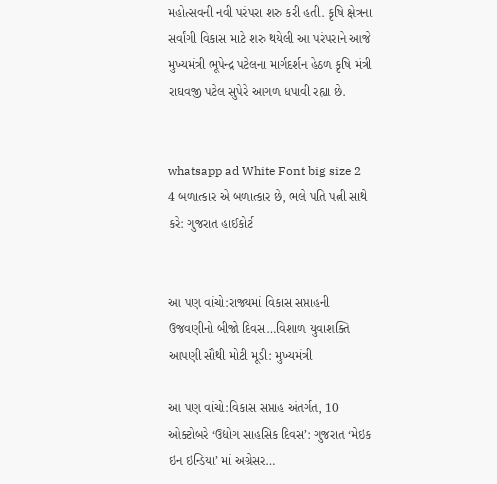મહોત્સવની નવી પરંપરા શરુ કરી હતી. કૃષિ ક્ષેત્રના સર્વાંગી વિકાસ માટે શરુ થયેલી આ પરંપરાને આજે મુખ્યમંત્રી ભૂપેન્દ્ર પટેલના માર્ગદર્શન હેઠળ કૃષિ મંત્રી રાઘવજી પટેલ સુપેરે આગળ ધપાવી રહ્યા છે.


whatsapp ad White Font big size 2 4 બળાત્કાર એ બળાત્કાર છે, ભલે પતિ પત્ની સાથે કરે: ગુજરાત હાઈકોર્ટ


આ પણ વાંચો:રાજ્યમાં વિકાસ સપ્તાહની ઉજવણીનો બીજો દિવસ…વિશાળ યુવાશક્તિ આપણી સૌથી મોટી મૂડી: મુખ્યમંત્રી

આ પણ વાંચો:વિકાસ સપ્તાહ અંતર્ગત, 10 ઓક્ટોબરે ‘ઉદ્યોગ સાહસિક દિવસ’: ગુજરાત ‘મેઇક ઇન ઇન્ડિયા’ માં અગ્રેસર…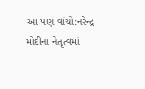આ પણ વાંચો:નરેન્દ્ર મોદીના નેતૃત્વમાં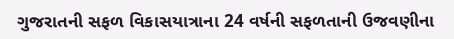ગુજરાતની સફળ વિકાસયાત્રાના 24 વર્ષની સફળતાની ઉજવણીના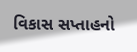વિકાસ સપ્તાહનો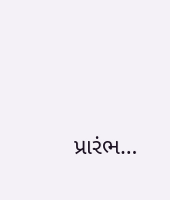પ્રારંભ…